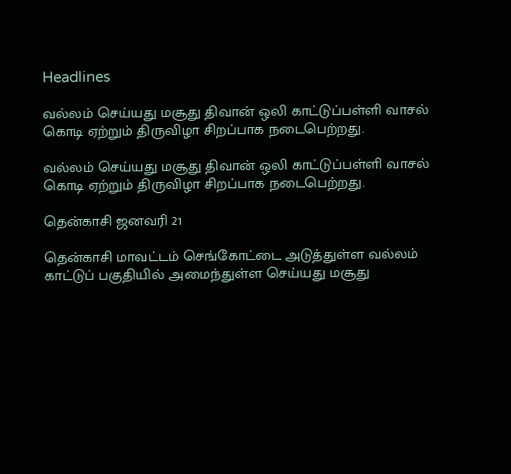Headlines

வல்லம் செய்யது மசூது திவான் ஒலி காட்டுப்பள்ளி வாசல் கொடி ஏற்றும் திருவிழா சிறப்பாக நடைபெற்றது.

வல்லம் செய்யது மசூது திவான் ஒலி காட்டுப்பள்ளி வாசல் கொடி ஏற்றும் திருவிழா சிறப்பாக நடைபெற்றது.

தென்காசி ஜனவரி 21

தென்காசி மாவட்டம் செங்கோட்டை அடுத்துள்ள வல்லம் காட்டுப் பகுதியில் அமைந்துள்ள செய்யது மசூது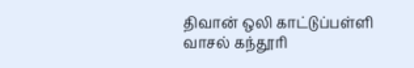திவான் ஒலி காட்டுப்பள்ளி வாசல் கந்தூரி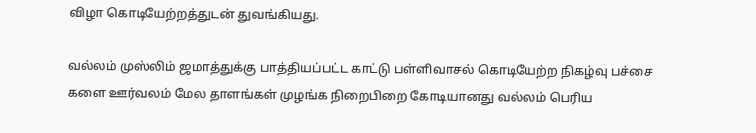விழா கொடியேற்றத்துடன் துவங்கியது.

வல்லம் முஸ்லிம் ஜமாத்துக்கு பாத்தியப்பட்ட காட்டு பள்ளிவாசல் கொடியேற்ற நிகழ்வு பச்சை களை ஊர்வலம் மேல தாளங்கள் முழங்க நிறைபிறை கோடியானது வல்லம் பெரிய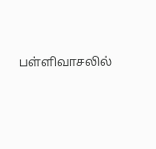பள்ளிவாசலில்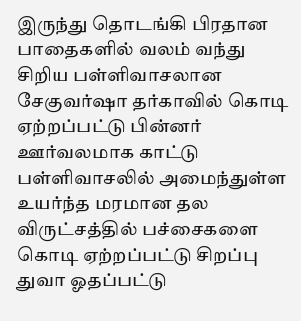இருந்து தொடங்கி பிரதான பாதைகளில் வலம் வந்து சிறிய பள்ளிவாசலான சேகுவர்ஷா தர்காவில் கொடி ஏற்றப்பட்டு பின்னர் ஊர்வலமாக காட்டு பள்ளிவாசலில் அமைந்துள்ள உயர்ந்த மரமான தல விருட்சத்தில் பச்சைகளை கொடி ஏற்றப்பட்டு சிறப்பு துவா ஓதப்பட்டு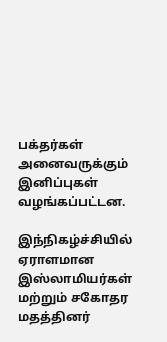பக்தர்கள் அனைவருக்கும் இனிப்புகள் வழங்கப்பட்டன.

இந்நிகழ்ச்சியில் ஏராளமான இஸ்லாமியர்கள் மற்றும் சகோதர மதத்தினர்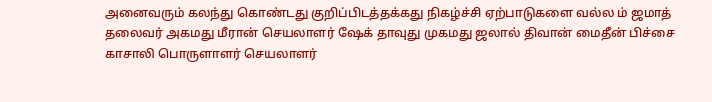அனைவரும் கலந்து கொண்டது குறிப்பிடத்தக்கது நிகழ்ச்சி ஏற்பாடுகளை வல்ல ம் ஜமாத் தலைவர் அகமது மீரான் செயலாளர் ஷேக் தாவுது முகமது ஜலால் திவான் மைதீன் பிச்சை காசாலி பொருளாளர் செயலாளர்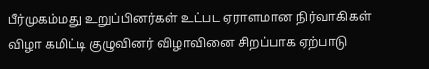பீர்முகம்மது உறுப்பினர்கள் உட்பட ஏராளமான நிர்வாகிகள் விழா கமிட்டி குழுவினர் விழாவினை சிறப்பாக ஏற்பாடு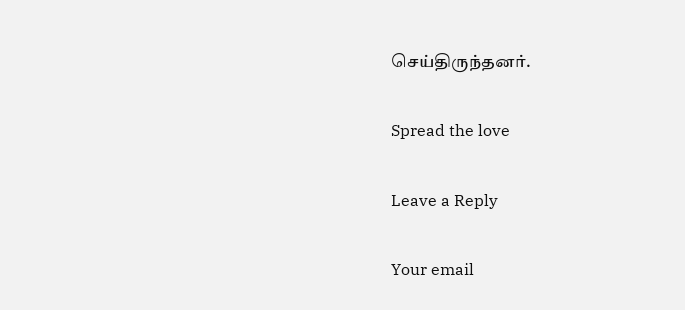செய்திருந்தனர்.

Spread the love

Leave a Reply

Your email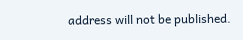address will not be published.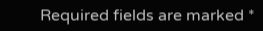Required fields are marked *